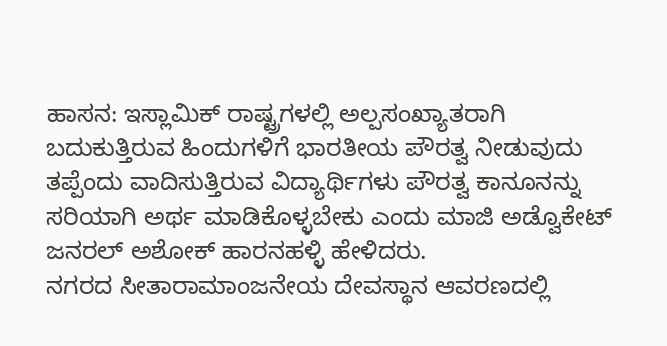ಹಾಸನ: ಇಸ್ಲಾಮಿಕ್ ರಾಷ್ಟ್ರಗಳಲ್ಲಿ ಅಲ್ಪಸಂಖ್ಯಾತರಾಗಿ ಬದುಕುತ್ತಿರುವ ಹಿಂದುಗಳಿಗೆ ಭಾರತೀಯ ಪೌರತ್ವ ನೀಡುವುದು ತಪ್ಪೆಂದು ವಾದಿಸುತ್ತಿರುವ ವಿದ್ಯಾರ್ಥಿಗಳು ಪೌರತ್ವ ಕಾನೂನನ್ನು ಸರಿಯಾಗಿ ಅರ್ಥ ಮಾಡಿಕೊಳ್ಳಬೇಕು ಎಂದು ಮಾಜಿ ಅಡ್ವೊಕೇಟ್ ಜನರಲ್ ಅಶೋಕ್ ಹಾರನಹಳ್ಳಿ ಹೇಳಿದರು.
ನಗರದ ಸೀತಾರಾಮಾಂಜನೇಯ ದೇವಸ್ಥಾನ ಆವರಣದಲ್ಲಿ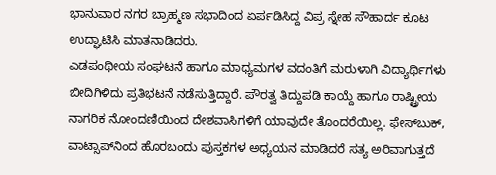ಭಾನುವಾರ ನಗರ ಬ್ರಾಹ್ಮಣ ಸಭಾದಿಂದ ಏರ್ಪಡಿಸಿದ್ದ ವಿಪ್ರ ಸ್ನೇಹ ಸೌಹಾರ್ದ ಕೂಟ ಉದ್ಘಾಟಿಸಿ ಮಾತನಾಡಿದರು.
ಎಡಪಂಥೀಯ ಸಂಘಟನೆ ಹಾಗೂ ಮಾಧ್ಯಮಗಳ ವದಂತಿಗೆ ಮರುಳಾಗಿ ವಿದ್ಯಾರ್ಥಿಗಳು ಬೀದಿಗಿಳಿದು ಪ್ರತಿಭಟನೆ ನಡೆಸುತ್ತಿದ್ದಾರೆ. ಪೌರತ್ವ ತಿದ್ದುಪಡಿ ಕಾಯ್ದೆ ಹಾಗೂ ರಾಷ್ಟ್ರೀಯ ನಾಗರಿಕ ನೋಂದಣಿಯಿಂದ ದೇಶವಾಸಿಗಳಿಗೆ ಯಾವುದೇ ತೊಂದರೆಯಿಲ್ಲ. ಫೇಸ್‌ಬುಕ್, ವಾಟ್ಸಾಪ್‌ನಿಂದ ಹೊರಬಂದು ಪುಸ್ತಕಗಳ ಅಧ್ಯಯನ ಮಾಡಿದರೆ ಸತ್ಯ ಅರಿವಾಗುತ್ತದೆ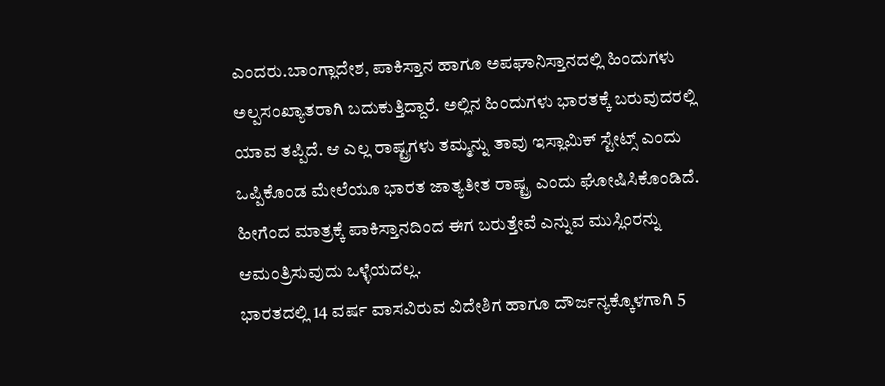ಎಂದರು.ಬಾಂಗ್ಲಾದೇಶ, ಪಾಕಿಸ್ತಾನ ಹಾಗೂ ಅಪಘಾನಿಸ್ತಾನದಲ್ಲಿ ಹಿಂದುಗಳು ಅಲ್ಪಸಂಖ್ಯಾತರಾಗಿ ಬದುಕುತ್ತಿದ್ದಾರೆ. ಅಲ್ಲಿನ ಹಿಂದುಗಳು ಭಾರತಕ್ಕೆ ಬರುವುದರಲ್ಲಿ ಯಾವ ತಪ್ಪಿದೆ. ಆ ಎಲ್ಲ ರಾಷ್ಟ್ರಗಳು ತಮ್ಮನ್ನು ತಾವು ಇಸ್ಲಾಮಿಕ್ ಸ್ಟೇಟ್ಸ್ ಎಂದು ಒಪ್ಪಿಕೊಂಡ ಮೇಲೆಯೂ ಭಾರತ ಜಾತ್ಯತೀತ ರಾಷ್ಟ್ರ ಎಂದು ಘೋಷಿಸಿಕೊಂಡಿದೆ. ಹೀಗೆಂದ ಮಾತ್ರಕ್ಕೆ ಪಾಕಿಸ್ತಾನದಿಂದ ಈಗ ಬರುತ್ತೇವೆ ಎನ್ನುವ ಮುಸ್ಲಿಂರನ್ನು ಆಮಂತ್ರಿಸುವುದು ಒಳ್ಳೆಯದಲ್ಲ.
ಭಾರತದಲ್ಲಿ 14 ವರ್ಷ ವಾಸವಿರುವ ವಿದೇಶಿಗ ಹಾಗೂ ದೌರ್ಜನ್ಯಕ್ಕೊಳಗಾಗಿ 5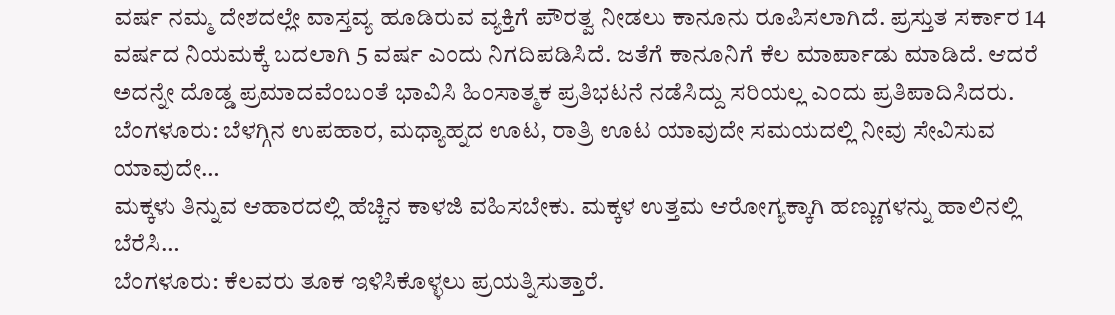ವರ್ಷ ನಮ್ಮ ದೇಶದಲ್ಲೇ ವಾಸ್ತವ್ಯ ಹೂಡಿರುವ ವ್ಯಕ್ತಿಗೆ ಪೌರತ್ವ ನೀಡಲು ಕಾನೂನು ರೂಪಿಸಲಾಗಿದೆ. ಪ್ರಸ್ತುತ ಸರ್ಕಾರ 14 ವರ್ಷದ ನಿಯಮಕ್ಕೆ ಬದಲಾಗಿ 5 ವರ್ಷ ಎಂದು ನಿಗದಿಪಡಿಸಿದೆ. ಜತೆಗೆ ಕಾನೂನಿಗೆ ಕೆಲ ಮಾರ್ಪಾಡು ಮಾಡಿದೆ. ಆದರೆ ಅದನ್ನೇ ದೊಡ್ಡ ಪ್ರಮಾದವೆಂಬಂತೆ ಭಾವಿಸಿ ಹಿಂಸಾತ್ಮಕ ಪ್ರತಿಭಟನೆ ನಡೆಸಿದ್ದು ಸರಿಯಲ್ಲ ಎಂದು ಪ್ರತಿಪಾದಿಸಿದರು.
ಬೆಂಗಳೂರು: ಬೆಳಗ್ಗಿನ ಉಪಹಾರ, ಮಧ್ಯಾಹ್ನದ ಊಟ, ರಾತ್ರಿ ಊಟ ಯಾವುದೇ ಸಮಯದಲ್ಲಿ ನೀವು ಸೇವಿಸುವ ಯಾವುದೇ…
ಮಕ್ಕಳು ತಿನ್ನುವ ಆಹಾರದಲ್ಲಿ ಹೆಚ್ಚಿನ ಕಾಳಜಿ ವಹಿಸಬೇಕು. ಮಕ್ಕಳ ಉತ್ತಮ ಆರೋಗ್ಯಕ್ಕಾಗಿ ಹಣ್ಣುಗಳನ್ನು ಹಾಲಿನಲ್ಲಿ ಬೆರೆಸಿ…
ಬೆಂಗಳೂರು: ಕೆಲವರು ತೂಕ ಇಳಿಸಿಕೊಳ್ಳಲು ಪ್ರಯತ್ನಿಸುತ್ತಾರೆ.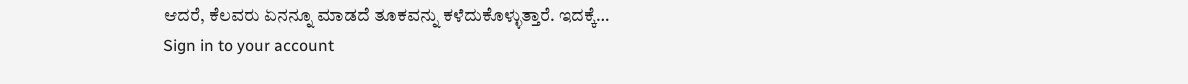ಆದರೆ, ಕೆಲವರು ಏನನ್ನೂ ಮಾಡದೆ ತೂಕವನ್ನು ಕಳೆದುಕೊಳ್ಳುತ್ತಾರೆ. ಇದಕ್ಕೆ…
Sign in to your account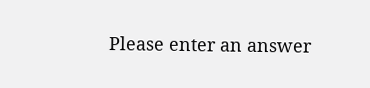Please enter an answer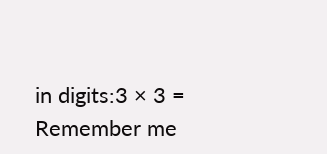in digits:3 × 3 =
Remember me